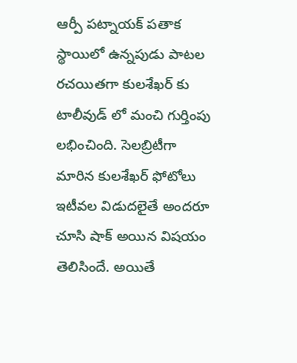ఆర్పీ పట్నాయక్ పతాక స్థాయిలో ఉన్నపుడు పాటల రచయితగా కులశేఖర్ కు టాలీవుడ్ లో మంచి గుర్తింపు లభించింది. సెలబ్రిటీగా మారిన కులశేఖర్ ఫోటోలు ఇటీవల విడుదలైతే అందరూ చూసి షాక్ అయిన విషయం తెలిసిందే. అయితే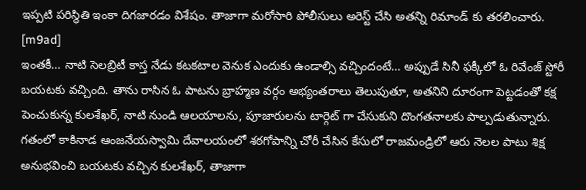ఇప్పటి పరిస్థితి ఇంకా దిగజారడం విశేషం. తాజాగా మరోసారి పోలీసులు అరెస్ట్ చేసి అతన్ని రిమాండ్ కు తరలించారు.
[m9ad]
ఇంతకీ… నాటి సెలబ్రిటీ కాస్త నేడు కటకటాల వెనుక ఎందుకు ఉండాల్సి వచ్చిందంటే… అప్పుడే సినీ ఫక్కీలో ఓ రివేంజ్ స్టోరీ బయటకు వచ్చింది. తాను రాసిన ఓ పాటను బ్రాహ్మణ వర్గం అభ్యంతరాలు తెలుపుతూ, అతనిని దూరంగా పెట్టడంతో కక్ష పెంచుకున్న కులశేఖర్, నాటి నుండి ఆలయాలను, పూజారులను టార్గెట్ గా చేసుకుని దొంగతనాలకు పాల్పడుతున్నారు.
గతంలో కాకినాడ ఆంజనేయస్వామి దేవాలయంలో శఠగోపాన్ని చోరీ చేసిన కేసులో రాజమండ్రిలో ఆరు నెలల పాటు శిక్ష అనుభవించి బయటకు వచ్చిన కులశేఖర్, తాజాగా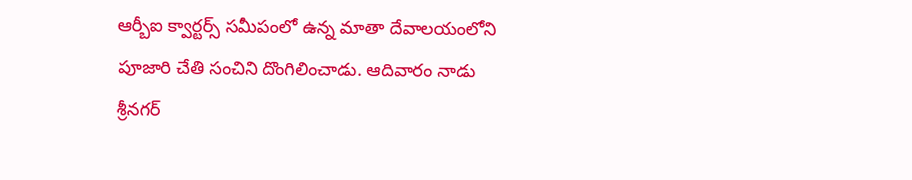ఆర్బీఐ క్వార్టర్స్ సమీపంలో ఉన్న మాతా దేవాలయంలోని పూజారి చేతి సంచిని దొంగిలించాడు. ఆదివారం నాడు శ్రీనగర్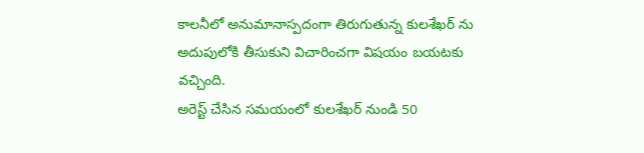కాలనీలో అనుమానాస్పదంగా తిరుగుతున్న కులశేఖర్ ను అదుపులోకి తీసుకుని విచారించగా విషయం బయటకు వచ్చింది.
అరెస్ట్ చేసిన సమయంలో కులశేఖర్ నుండి 50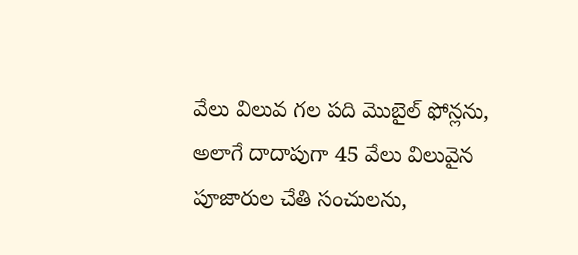వేలు విలువ గల పది మొబైల్ ఫోన్లను, అలాగే దాదాపుగా 45 వేలు విలువైన పూజారుల చేతి సంచులను,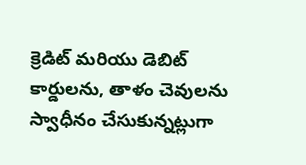క్రెడిట్ మరియు డెబిట్ కార్డులను, తాళం చెవులను స్వాధీనం చేసుకున్నట్లుగా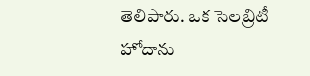తెలిపారు. ఒక సెలబ్రిటీ హోదాను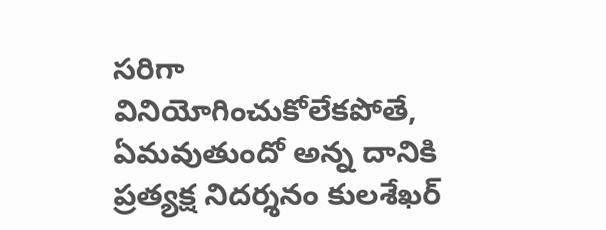సరిగా వినియోగించుకోలేకపోతే, ఏమవుతుందో అన్న దానికి ప్రత్యక్ష నిదర్శనం కులశేఖర్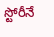స్టోరీనే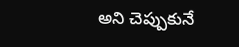అని చెప్పుకునే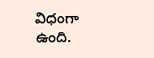విధంగా ఉంది.